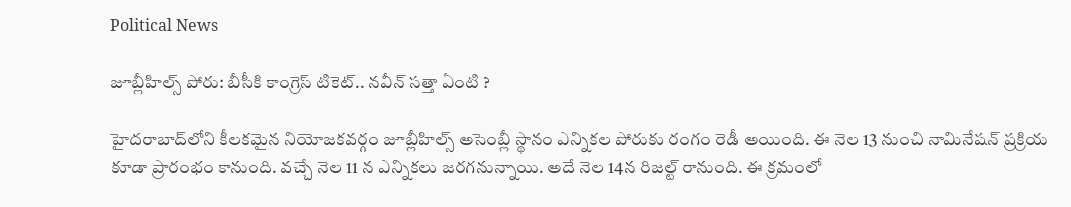Political News

జూబ్లీహిల్స్ పోరు: బీసీకి కాంగ్రెస్ టికెట్‌.. నవీన్ సత్తా ఏంటి ?

హైద‌రాబాద్‌లోని కీల‌క‌మైన నియోజ‌క‌వ‌ర్గం జూబ్లీహిల్స్ అసెంబ్లీ స్థానం ఎన్నిక‌ల పోరుకు రంగం రెడీ అయింది. ఈ నెల 13 నుంచి నామినేష‌న్ ప్ర‌క్రియ కూడా ప్రారంభం కానుంది. వ‌చ్చే నెల 11 న ఎన్నిక‌లు జ‌ర‌గ‌నున్నాయి. అదే నెల 14న రిజ‌ల్ట్ రానుంది. ఈ క్ర‌మంలో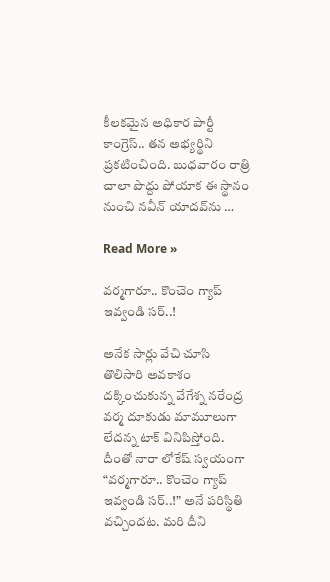కీల‌క‌మైన అధికార పార్టీ కాంగ్రెస్‌.. త‌న అభ్య‌ర్థిని ప్ర‌క‌టించింది. బుధవారం రాత్రి చాలా పొద్దు పోయాక ఈ స్థానం నుంచి న‌వీన్ యాద‌వ్‌ను …

Read More »

వర్మగారూ.. కొంచెం గ్యాప్ ఇవ్వండి సర్..!

అనేక సార్లు వేచి చూసి తొలిసారి అవకాశం దక్కించుకున్న వేగేశ్న నరేంద్ర వర్మ దూకుడు మామూలుగా లేదన్న టాక్ వినిపిస్తోంది. దీంతో నారా లోకేష్ స్వయంగా “వర్మగారూ.. కొంచెం గ్యాప్ ఇవ్వండి సర్..!” అనే పరిస్థితి వచ్చిందట. మరి దీని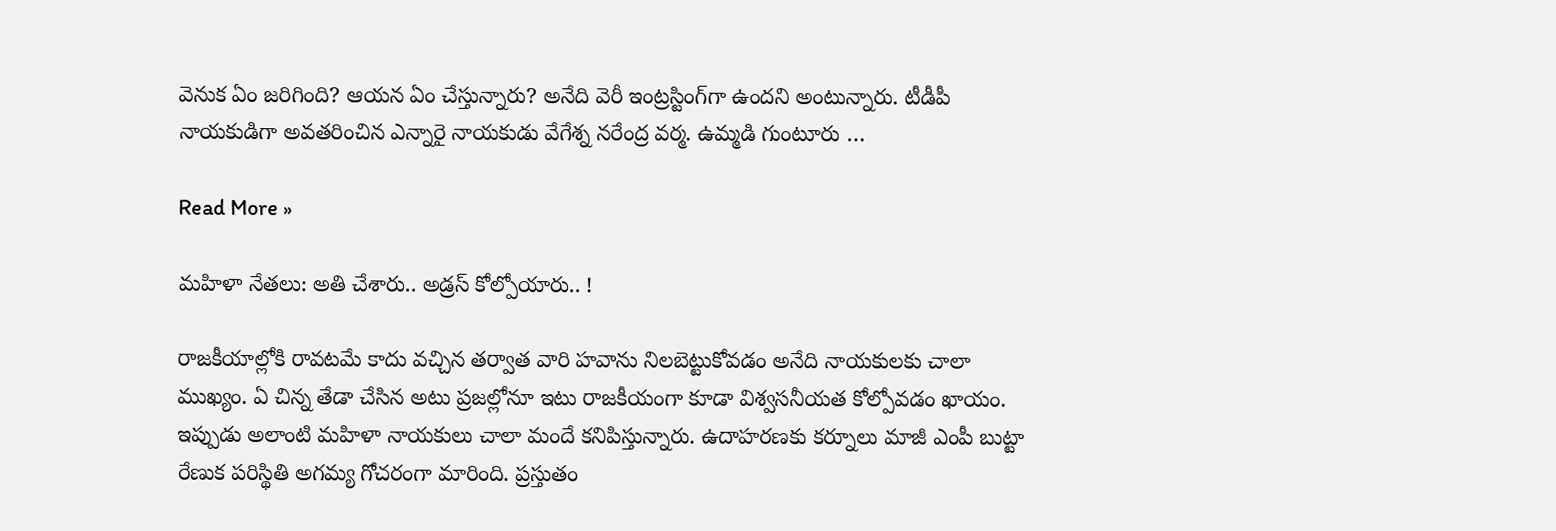వెనుక ఏం జరిగింది? ఆయన ఏం చేస్తున్నారు? అనేది వెరీ ఇంట్రస్టింగ్‌గా ఉందని అంటున్నారు. టీడీపీ నాయకుడిగా అవతరించిన ఎన్నారై నాయకుడు వేగేశ్న నరేంద్ర వర్మ. ఉమ్మడి గుంటూరు …

Read More »

మ‌హిళా నేత‌లు: అతి చేశారు.. అడ్ర‌స్ కోల్పోయారు.. !

రాజకీయాల్లోకి రావటమే కాదు వచ్చిన తర్వాత వారి హవాను నిలబెట్టుకోవడం అనేది నాయకులకు చాలా ముఖ్యం. ఏ చిన్న తేడా చేసిన అటు ప్రజల్లోనూ ఇటు రాజకీయంగా కూడా విశ్వసనీయత కోల్పోవ‌డం ఖాయం. ఇప్పుడు అలాంటి మ‌హిళా నాయకులు చాలా మందే కనిపిస్తున్నారు. ఉదాహరణకు కర్నూలు మాజీ ఎంపీ బుట్టా రేణుక పరిస్థితి అగమ్య‌ గోచరంగా మారింది. ప్రస్తుతం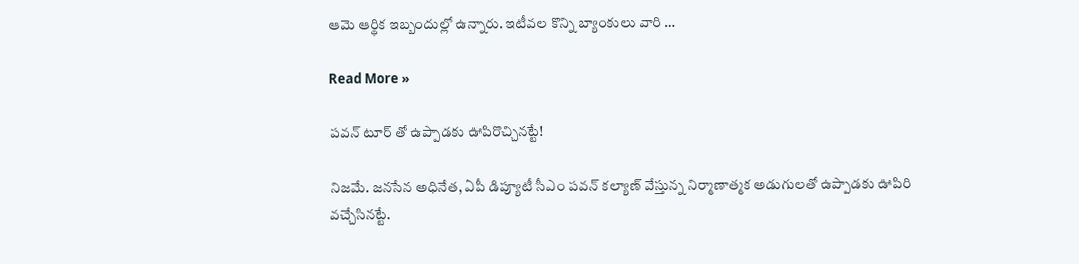ఆమె ఆర్థిక ఇబ్బందుల్లో ఉన్నారు. ఇటీవల కొన్ని బ్యాంకులు వారి …

Read More »

పవన్ టూర్ తో ఉప్పాడకు ఊపిరొచ్చినట్టే!

నిజమే. జనసేన అధినేత, ఏపీ డిప్యూటీ సీఎం పవన్ కల్యాణ్ వేస్తున్న నిర్మాణాత్మక అడుగులతో ఉప్పాడకు ఊపిరి వచ్చేసినట్టే.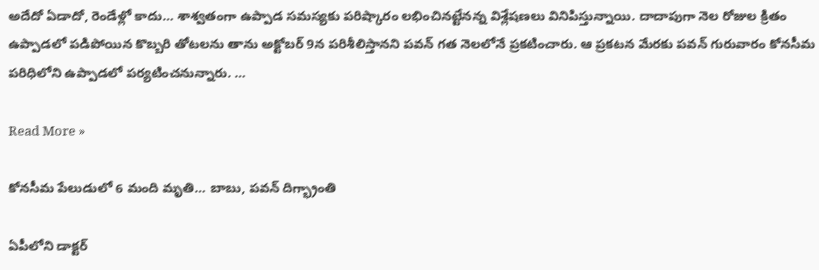అదేదో ఏడాదో, రెండేళ్లో కాదు… శాశ్వతంగా ఉప్పాడ సమస్యకు పరిష్కారం లభించినట్టేనన్న విశ్లేషణలు వినిపిస్తున్నాయి. దాదాపుగా నెల రోజుల క్రితం ఉప్పాడలో పడిపోయిన కొబ్బరి తోటలను తాను అక్టోబర్ 9న పరిశీలిస్తానని పవన్ గత నెలలోనే ప్రకటించారు. ఆ ప్రకటన మేరకు పవన్ గురువారం కోనసీమ పరిధిలోని ఉప్పాడలో పర్యటించనున్నారు. …

Read More »

కోనసీమ పేలుడులో 6 మంది మృతి… బాబు, పవన్ దిగ్భ్రాంతి

ఏపీలోని డాక్టర్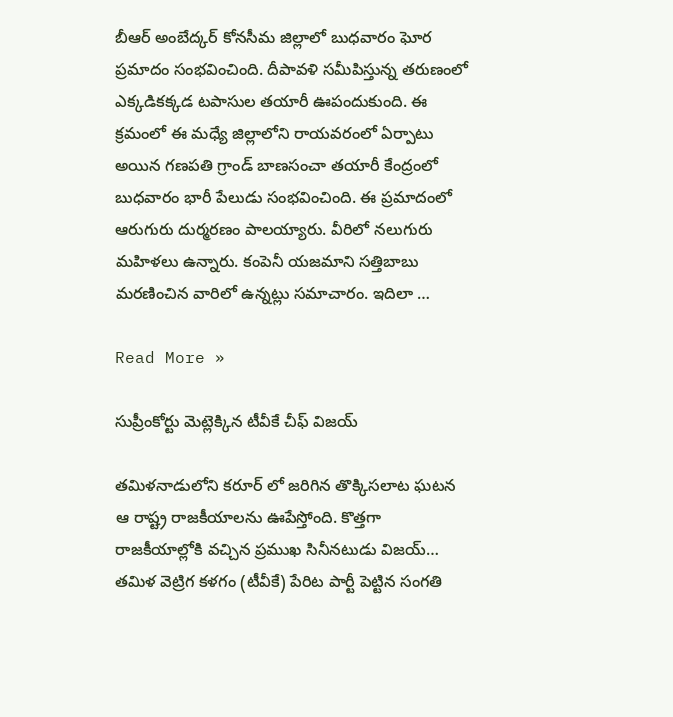బీఆర్ అంబేద్కర్ కోనసీమ జిల్లాలో బుధవారం ఘోర ప్రమాదం సంభవించింది. దీపావళి సమీపిస్తున్న తరుణంలో ఎక్కడికక్కడ టపాసుల తయారీ ఊపందుకుంది. ఈ క్రమంలో ఈ మధ్యే జిల్లాలోని రాయవరంలో ఏర్పాటు అయిన గణపతి గ్రాండ్ బాణసంచా తయారీ కేంద్రంలో బుధవారం భారీ పేలుడు సంభవించింది. ఈ ప్రమాదంలో ఆరుగురు దుర్మరణం పాలయ్యారు. వీరిలో నలుగురు మహిళలు ఉన్నారు. కంపెనీ యజమాని సత్తిబాబు మరణించిన వారిలో ఉన్నట్లు సమాచారం. ఇదిలా …

Read More »

సుప్రీంకోర్టు మెట్లెక్కిన టీవీకే చీఫ్ విజయ్

తమిళనాడులోని కరూర్ లో జరిగిన తొక్కిసలాట ఘటన ఆ రాష్ట్ర రాజకీయాలను ఊపేస్తోంది. కొత్తగా రాజకీయాల్లోకి వచ్చిన ప్రముఖ సినీనటుడు విజయ్… తమిళ వెట్రిగ కళగం (టీవీకే) పేరిట పార్టీ పెట్టిన సంగతి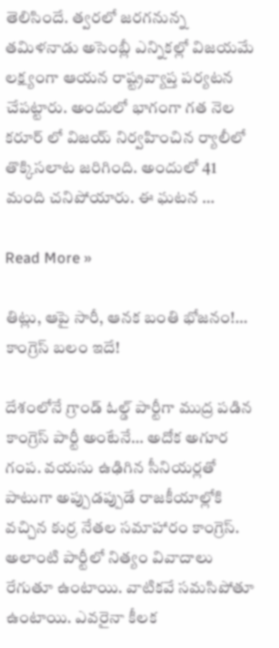తెలిసిందే. త్వరలో జరగనున్న తమిళనాడు అసెంబ్లీ ఎన్నికల్లో విజయమే లక్ష్యంగా ఆయన రాష్ట్రవ్యాప్త పర్యటన చేపట్టారు. అందులో భాగంగా గత నెల కరూర్ లో విజయ్ నిర్వహించిన ర్యాలీలో తొక్కిసలాట జరిగింది. అందులో 41 మంది చనిపోయారు. ఈ ఘటన …

Read More »

తిట్లు, ఆపై సారీ, ఆనక బంతి భోజనం!… కాంగ్రెస్ బలం ఇదే!

దేశంలోనే గ్రాండ్ ఓల్డ్ పార్టీగా ముద్ర పడిన కాంగ్రెస్ పార్టీ అంటేనే… అదోక అగూర గంప. వయసు ఉఢిగిన సీనియర్లతో పాటుగా అప్పుడప్పుడే రాజకీయాల్లోకి వచ్చిన కుర్ర నేతల సమాహారం కాంగ్రెస్. అలాంటి పార్టీలో నిత్యం వివాదాలు రేగుతూ ఉంటాయి. వాటికవే సమసిపోతూ ఉంటాయి. ఎవరైనా కీలక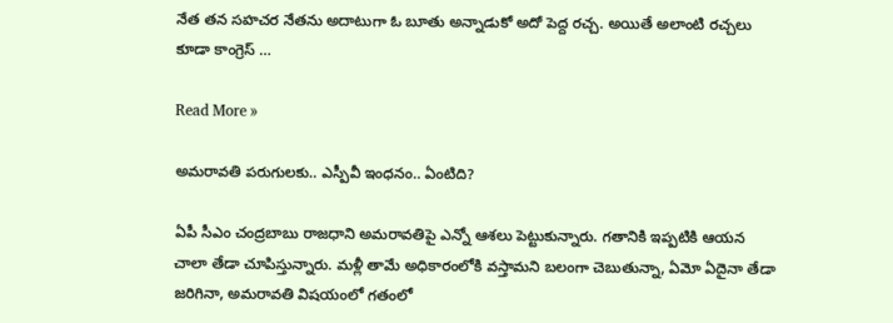నేత తన సహచర నేతను అదాటుగా ఓ బూతు అన్నాడుకో అదో పెద్ద రచ్చ. అయితే అలాంటి రచ్చలు కూడా కాంగ్రెస్ …

Read More »

అమరావతి ప‌రుగుల‌కు.. ఎస్పీవీ ఇంధనం.. ఏంటిది?

ఏపీ సీఎం చంద్రబాబు రాజధాని అమరావతిపై ఎన్నో ఆశలు పెట్టుకున్నారు. గతానికి ఇప్పటికి ఆయన చాలా తేడా చూపిస్తున్నారు. మళ్లీ తామే అధికారంలోకి వస్తామని బలంగా చెబుతున్నా, ఏమో ఏదైనా తేడా జరిగినా, అమరావతి విషయంలో గతంలో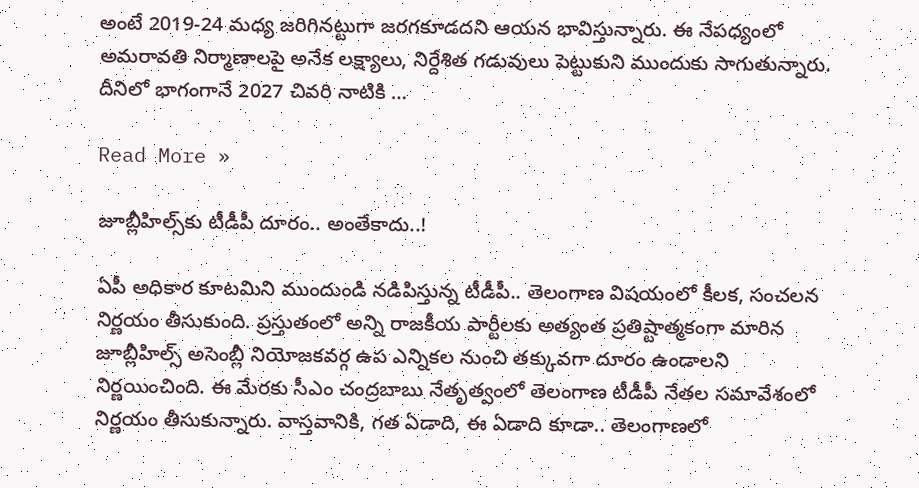అంటే 2019-24 మధ్య జరిగినట్టుగా జరగకూడదని ఆయన భావిస్తున్నారు. ఈ నేపధ్యంలో అమరావతి నిర్మాణాలపై అనేక లక్ష్యాలు, నిర్దేశిత గడువులు పెట్టుకుని ముందుకు సాగుతున్నారు. దీనిలో భాగంగానే 2027 చివరి నాటికి …

Read More »

జూబ్లీహిల్స్‌కు టీడీపీ దూరం.. అంతేకాదు..!

ఏపీ అధికార కూటమిని ముందుండి నడిపిస్తున్న టీడీపీ.. తెలంగాణ విషయంలో కీలక, సంచలన నిర్ణయం తీసుకుంది. ప్రస్తుతంలో అన్ని రాజకీయ పార్టీలకు అత్యంత ప్రతిష్టాత్మకంగా మారిన జూబ్లీహిల్స్ అసెంబ్లీ నియోజకవర్గ ఉప ఎన్నికల నుంచి తక్కువగా దూరం ఉండాలని నిర్ణయించింది. ఈ మేరకు సీఎం చంద్రబాబు నేతృత్వంలో తెలంగాణ టీడీపీ నేతల సమావేశంలో నిర్ణయం తీసుకున్నారు. వాస్తవానికి, గత ఏడాది, ఈ ఏడాది కూడా.. తెలంగాణలో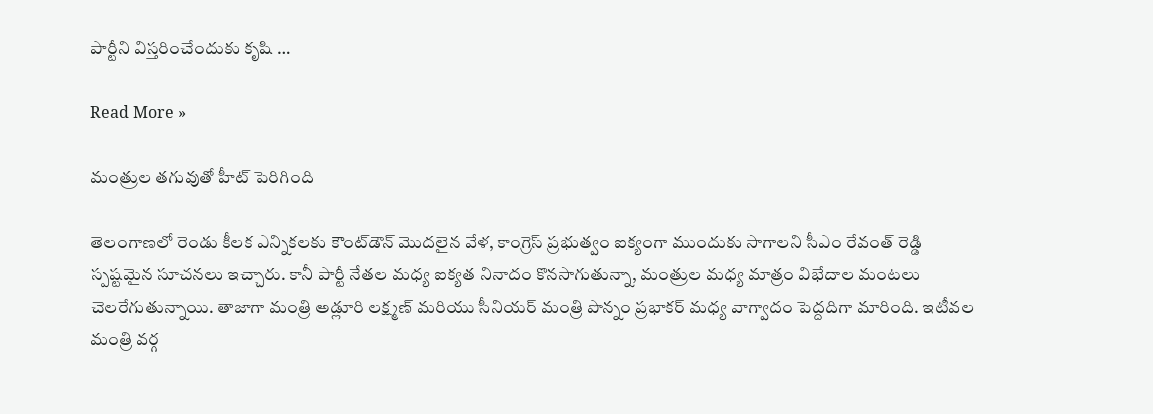పార్టీని విస్తరించేందుకు కృషి …

Read More »

మంత్రుల తగువుతో హీట్ పెరిగింది

తెలంగాణలో రెండు కీలక ఎన్నికలకు కౌంట్‌డౌన్ మొదలైన వేళ, కాంగ్రెస్ ప్రభుత్వం ఐక్యంగా ముందుకు సాగాలని సీఎం రేవంత్ రెడ్డి స్పష్టమైన సూచనలు ఇచ్చారు. కానీ పార్టీ నేతల మధ్య ఐక్యత నినాదం కొనసాగుతున్నా, మంత్రుల మధ్య మాత్రం విభేదాల మంటలు చెలరేగుతున్నాయి. తాజాగా మంత్రి అడ్లూరి లక్ష్మణ్ మరియు సీనియర్ మంత్రి పొన్నం ప్రభాకర్ మధ్య వాగ్వాదం పెద్దదిగా మారింది. ఇటీవల మంత్రి వర్గ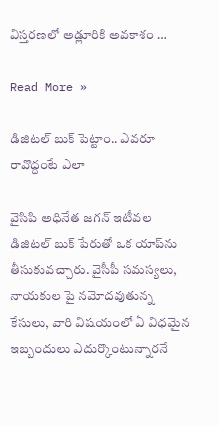విస్తరణలో అడ్లూరికి అవకాశం …

Read More »

డిజిట‌ల్ బుక్ పెట్టాం.. ఎవ‌రూ రావొద్దంటే ఎలా

వైసిపి అధినేత జగన్ ఇటీవల డిజిటల్ బుక్ పేరుతో ఒక యాప్‌ను తీసుకువచ్చారు. వైసీపీ సమస్యలు, నాయకుల పై నమోదవుతున్న కేసులు, వారి విషయంలో ఏ విధమైన ఇబ్బందులు ఎదుర్కొంటున్నారనే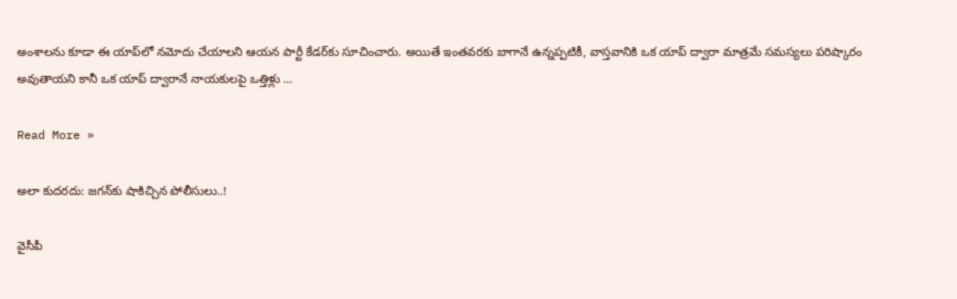అంశాలను కూడా ఈ యాప్‌లో నమోదు చేయాలని ఆయన పార్టీ కేడర్‌కు సూచించారు. అయితే ఇంతవరకు బాగానే ఉన్నప్పటికీ, వాస్తవానికి ఒక యాప్ ద్వారా మాత్రమే సమస్యలు పరిష్కారం అవుతాయని కానీ ఒక యాప్ ద్వారానే నాయకులపై ఒత్తిళ్లు …

Read More »

అలా కుద‌ర‌దు: జ‌గ‌న్‌కు షాకిచ్చిన పోలీసులు..!

వైసీపీ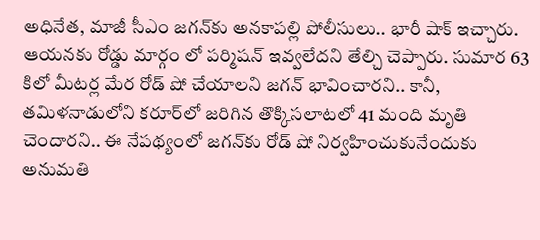అధినేత‌, మాజీ సీఎం జ‌గ‌న్‌కు అన‌కాప‌ల్లి పోలీసులు.. భారీ షాక్ ఇచ్చారు. ఆయ‌న‌కు రోడ్డు మార్గం లో ప‌ర్మిష‌న్ ఇవ్వ‌లేద‌ని తేల్చి చెప్పారు. సుమార 63 కిలో మీట‌ర్ల మేర రోడ్ షో చేయాల‌ని జ‌గ‌న్ భావించార‌ని.. కానీ, త‌మిళ‌నాడులోని కరూర్‌లో జ‌రిగిన తొక్కిస‌లాటలో 41 మంది మృతి చెందార‌ని.. ఈ నేప‌థ్యంలో జ‌గ‌న్‌కు రోడ్ షో నిర్వ‌హించుకునేందుకు అనుమ‌తి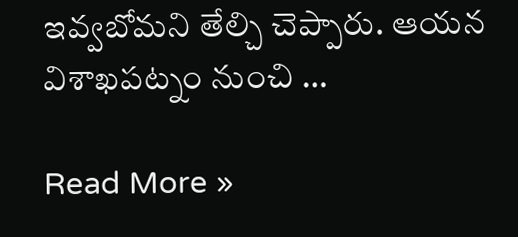ఇవ్వ‌బోమ‌ని తేల్చి చెప్పారు. ఆయ‌న విశాఖ‌ప‌ట్నం నుంచి …

Read More »